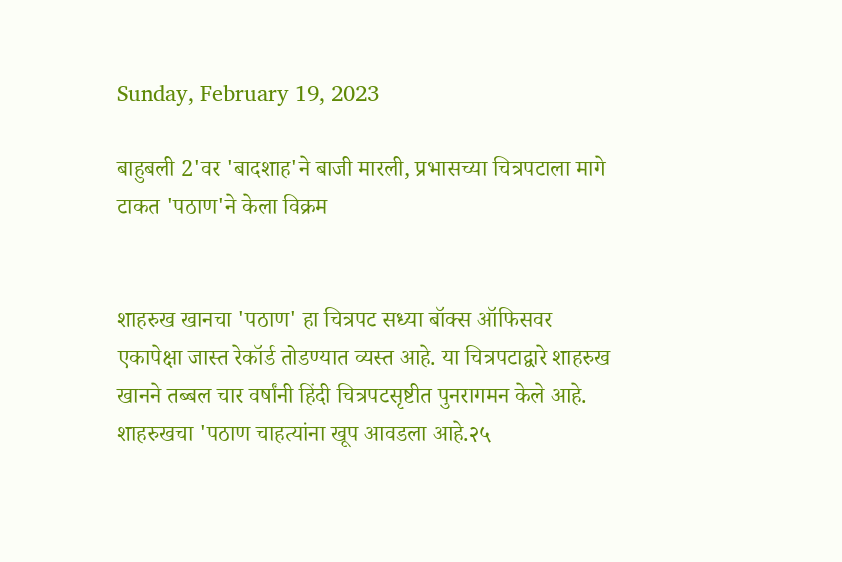Sunday, February 19, 2023

बाहुबली 2'वर 'बादशाह'ने बाजी मारली, प्रभासच्या चित्रपटाला मागे टाकत 'पठाण'ने केला विक्रम


शाहरुख खानचा 'पठाण' हा चित्रपट सध्या बॉक्स ऑफिसवर एकापेक्षा जास्त रेकॉर्ड तोडण्यात व्यस्त आहे. या चित्रपटाद्वारे शाहरुख खानने तब्बल चार वर्षांनी हिंदी चित्रपटसृष्टीत पुनरागमन केले आहे.  शाहरुखचा 'पठाण चाहत्यांना खूप आवडला आहे.२५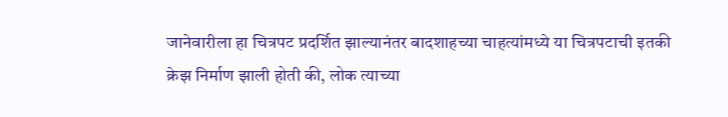जानेवारीला हा चित्रपट प्रदर्शित झाल्यानंतर बादशाहच्या चाहत्यांमध्ये या चित्रपटाची इतकी क्रेझ निर्माण झाली होती की, लोक त्याच्या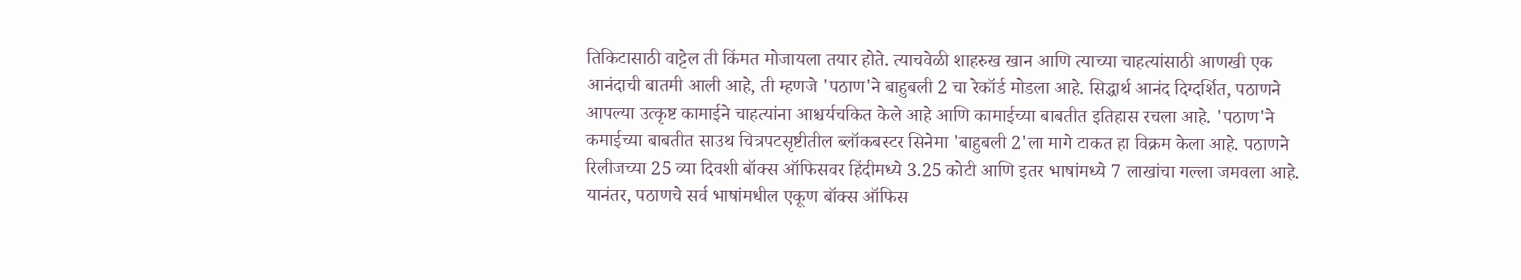तिकिटासाठी वाट्टेल ती किंमत मोजायला तयार होते. त्याचवेळी शाहरुख खान आणि त्याच्या चाहत्यांसाठी आणखी एक आनंदाची बातमी आली आहे, ती म्हणजे 'पठाण'ने बाहुबली 2 चा रेकॉर्ड मोडला आहे. सिद्धार्थ आनंद दिग्दर्शित, पठाणने आपल्या उत्कृष्ट कामाईने चाहत्यांना आश्चर्यचकित केले आहे आणि कामाईच्या बाबतीत इतिहास रचला आहे. 'पठाण'ने कमाईच्या बाबतीत साउथ चित्रपटसृष्टीतील ब्लॉकबस्टर सिनेमा 'बाहुबली 2'ला मागे टाकत हा विक्रम केला आहे. पठाणने रिलीजच्या 25 व्या दिवशी बॉक्स ऑफिसवर हिंदीमध्ये 3.25 कोटी आणि इतर भाषांमध्ये 7 लाखांचा गल्ला जमवला आहे. यानंतर, पठाणचे सर्व भाषांमधील एकूण बॉक्स ऑफिस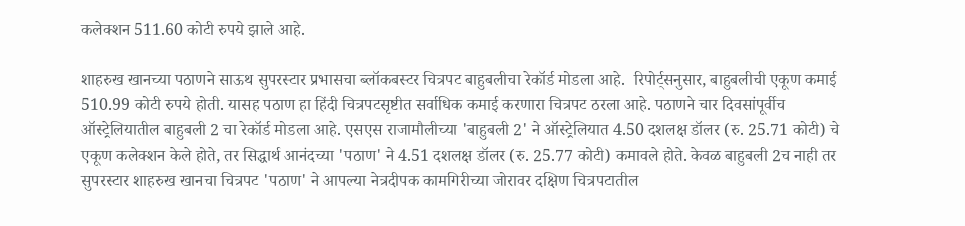कलेक्शन 511.60 कोटी रुपये झाले आहे.

शाहरुख खानच्या पठाणने साऊथ सुपरस्टार प्रभासचा ब्लॉकबस्टर चित्रपट बाहुबलीचा रेकॉर्ड मोडला आहे.  रिपोर्ट्सनुसार, बाहुबलीची एकूण कमाई 510.99 कोटी रुपये होती. यासह पठाण हा हिंदी चित्रपटसृष्टीत सर्वाधिक कमाई करणारा चित्रपट ठरला आहे. पठाणने चार दिवसांपूर्वीच ऑस्ट्रेलियातील बाहुबली 2 चा रेकॉर्ड मोडला आहे. एसएस राजामौलीच्या 'बाहुबली 2' ने ऑस्ट्रेलियात 4.50 दशलक्ष डॉलर (रु. 25.71 कोटी) चे एकूण कलेक्शन केले होते, तर सिद्धार्थ आनंदच्या 'पठाण' ने 4.51 दशलक्ष डॉलर (रु. 25.77 कोटी) कमावले होते. केवळ बाहुबली 2च नाही तर सुपरस्टार शाहरुख खानचा चित्रपट 'पठाण' ने आपल्या नेत्रदीपक कामगिरीच्या जोरावर दक्षिण चित्रपटातील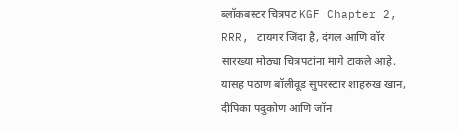ब्लॉकबस्टर चित्रपट KGF Chapter 2, RRR, टायगर जिंदा है, दंगल आणि वॉर सारख्या मोठ्या चित्रपटांना मागे टाकले आहे. यासह पठाण बॉलीवूड सुपरस्टार शाहरुख खान, दीपिका पदुकोण आणि जॉन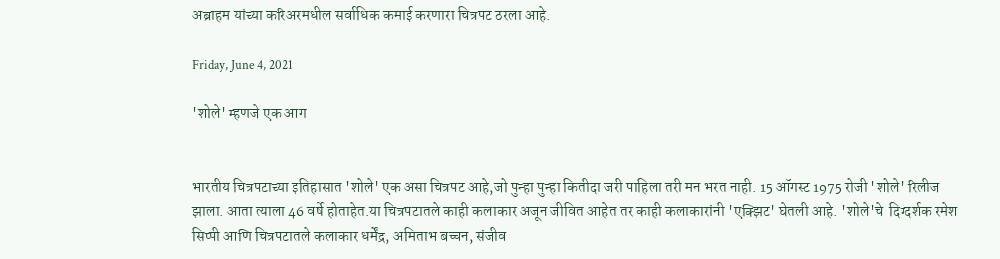अब्राहम यांच्या करिअरमधील सर्वाधिक कमाई करणारा चित्रपट ठरला आहे.

Friday, June 4, 2021

'शोले' म्हणजे एक आग


भारतीय चित्रपटाच्या इतिहासात 'शोले' एक असा चित्रपट आहे,जो पुन्हा पुन्हा कितीदा जरी पाहिला तरी मन भरत नाही. 15 ऑगस्ट 1975 रोजी 'शोले' रिलीज झाला. आता त्याला 46 वर्षे होताहेत.या चित्रपटातले काही कलाकार अजून जीवित आहेत तर काही कलाकारांनी 'एक्झिट' घेतली आहे. 'शोले'चे  दिग्दर्शक रमेश सिप्पी आणि चित्रपटातले कलाकार धर्मेंद्र, अमिताभ बच्चन, संजीव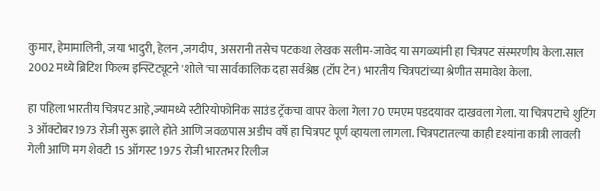कुमार, हेमामालिनी, जया भादुरी, हेलन ,जगदीप, असरानी तसेच पटकथा लेखक सलीम-जावेद या सगळ्यांनी हा चित्रपट संस्मरणीय केला.साल 2002 मध्ये ब्रिटिश फिल्म इन्स्टिट्यूटने 'शोले'चा सार्वकालिक दहा सर्वश्रेष्ठ (टॉप टेन) भारतीय चित्रपटांच्या श्रेणीत समावेश केला.

हा पहिला भारतीय चित्रपट आहे,ज्यामध्ये स्टीरियोफोनिक साउंड ट्रॅकचा वापर केला गेला 70 एमएम पडदयावर दाखवला गेला. या चित्रपटाचे शुटिंग 3 ऑक्टोबर1973 रोजी सुरू झाले होते आणि जवळपास अडीच वर्षे हा चित्रपट पूर्ण व्हायला लागला. चित्रपटातल्या काही दृश्यांना कात्री लावली गेली आणि मग शेवटी 15 ऑगस्ट 1975 रोजी भारतभर रिलीज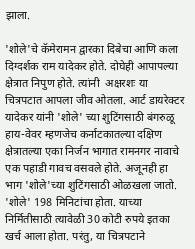झाला.

'शोले'चे कॅमेरामन द्वारका दिबेचा आणि कला दिग्दर्शक राम यादेकर होते. दोघेही आपापल्या क्षेत्रात निपुण होते. त्यांनी  अक्षरशः या चित्रपटात आपला जीव ओतला. आर्ट डायरेक्टर यादेकर यांनी 'शोले' च्या शुटिंगसाठी बंगरुळू हाय-वेवर म्हणजेच कर्नाटकातल्या दक्षिण क्षेत्रातल्या एका निर्जन भागात रामनगर नावाचे एक पहाडी गावच वसवले होते. अजूनही हा भाग 'शोले'च्या शुटिंगसाठी ओळखला जातो. 'शोले' 198 मिनिटांचा होता. याच्या निर्मितीसाठी त्यावेळी 30 कोटी रुपये इतका खर्च आला होता. परंतु, या चित्रपटाने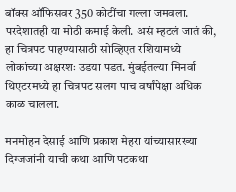बॉक्स ऑफिसवर 350 कोटींचा गल्ला जमवला. परदेशातही या मोठी कमाई केली. असं म्हटलं जातं की, हा चित्रपट पाहण्यासाठी सोव्हिएत रशियामध्ये लोकांच्या अक्षरशः उडया पडत. मुंबईतल्या मिनर्वा थिएटरमध्ये हा चित्रपट सलग पाच वर्षांपेक्षा अधिक काळ चालला.

मनमोहन देसाई आणि प्रकाश मेहरा यांच्यासारख्या दिग्जजांनी याची कथा आणि पटकथा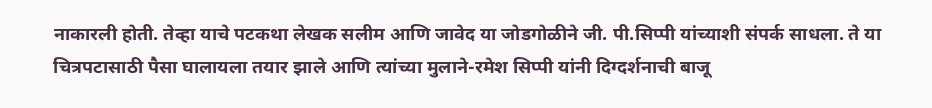नाकारली होती. तेव्हा याचे पटकथा लेखक सलीम आणि जावेद या जोडगोळीने जी. पी.सिप्पी यांच्याशी संपर्क साधला. ते या चित्रपटासाठी पैसा घालायला तयार झाले आणि त्यांच्या मुलाने-रमेश सिप्पी यांनी दिग्दर्शनाची बाजू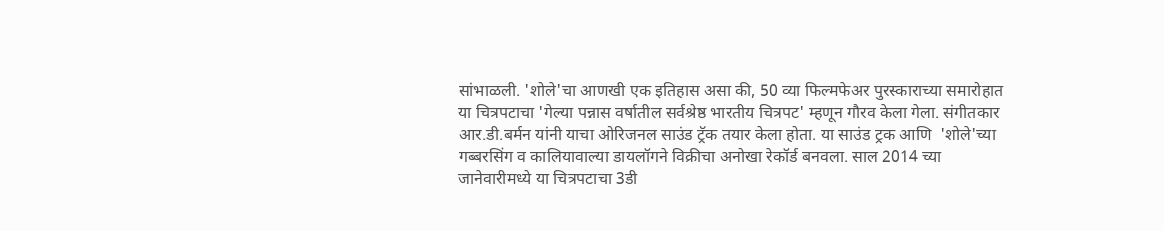सांभाळली. 'शोले'चा आणखी एक इतिहास असा की, 50 व्या फिल्मफेअर पुरस्काराच्या समारोहात या चित्रपटाचा 'गेल्या पन्नास वर्षातील सर्वश्रेष्ठ भारतीय चित्रपट' म्हणून गौरव केला गेला. संगीतकार आर.डी.बर्मन यांनी याचा ओरिजनल साउंड ट्रॅक तयार केला होता. या साउंड ट्रक आणि  'शोले'च्या गब्बरसिंग व कालियावाल्या डायलॉगने विक्रीचा अनोखा रेकॉर्ड बनवला. साल 2014 च्या जानेवारीमध्ये या चित्रपटाचा 3डी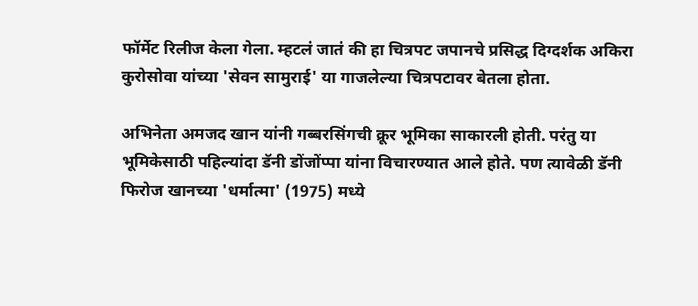फॉर्मेट रिलीज केला गेला. म्हटलं जातं की हा चित्रपट जपानचे प्रसिद्ध दिग्दर्शक अकिरा कुरोसोवा यांच्या 'सेवन सामुराई' या गाजलेल्या चित्रपटावर बेतला होता.

अभिनेता अमजद खान यांनी गब्बरसिंगची क्रूर भूमिका साकारली होती. परंतु या भूमिकेसाठी पहिल्यांदा डॅनी डोंजोंप्पा यांना विचारण्यात आले होते. पण त्यावेळी डॅनी फिरोज खानच्या 'धर्मात्मा' (1975) मध्ये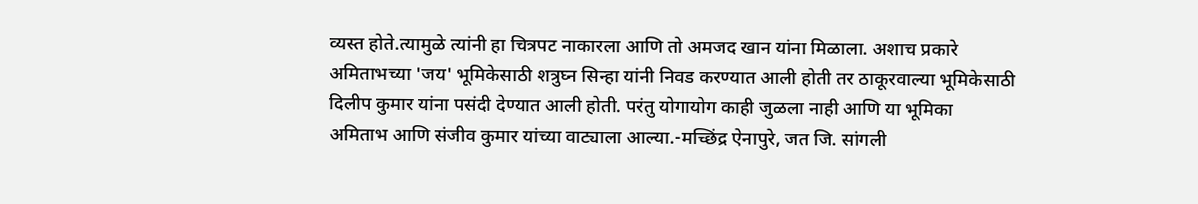व्यस्त होते.त्यामुळे त्यांनी हा चित्रपट नाकारला आणि तो अमजद खान यांना मिळाला. अशाच प्रकारे अमिताभच्या 'जय' भूमिकेसाठी शत्रुघ्न सिन्हा यांनी निवड करण्यात आली होती तर ठाकूरवाल्या भूमिकेसाठी दिलीप कुमार यांना पसंदी देण्यात आली होती. परंतु योगायोग काही जुळला नाही आणि या भूमिका अमिताभ आणि संजीव कुमार यांच्या वाट्याला आल्या.-मच्छिंद्र ऐनापुरे, जत जि. सांगली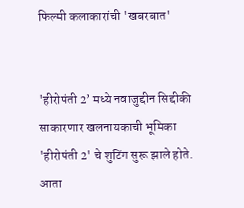फिल्मी कलाकारांची 'खबरबात'


'हीरोपंती 2’ मध्ये नवाजुद्दीन सिद्दीकी साकारणार खलनायकाची भूमिका 'हीरोपंती 2' चे शुटिंग सुरू झाले होते. आता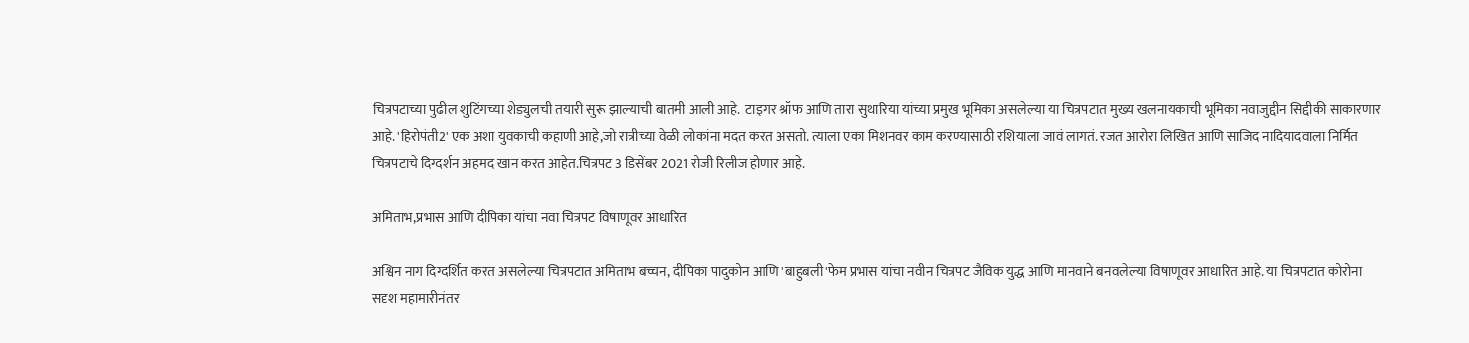चित्रपटाच्या पुढील शुटिंगच्या शेड्युलची तयारी सुरू झाल्याची बातमी आली आहे.  टाइगर श्रॉफ आणि तारा सुथारिया यांच्या प्रमुख भूमिका असलेल्या या चित्रपटात मुख्य खलनायकाची भूमिका नवाजुद्दीन सिद्दीकी साकारणार आहे. 'हिरोपंती2' एक अशा युवकाची कहाणी आहे,जो रात्रीच्या वेळी लोकांना मदत करत असतो. त्याला एका मिशनवर काम करण्यासाठी रशियाला जावं लागतं. रजत आरोरा लिखित आणि साजिद नादियादवाला निर्मित चित्रपटाचे दिग्दर्शन अहमद खान करत आहेत.चित्रपट 3 डिसेंबर 2021 रोजी रिलीज होणार आहे.

अमिताभ,प्रभास आणि दीपिका यांचा नवा चित्रपट विषाणूवर आधारित

अश्विन नाग दिग्दर्शित करत असलेल्या चित्रपटात अमिताभ बच्चन, दीपिका पादुकोन आणि 'बाहुबली'फेम प्रभास यांचा नवीन चित्रपट जैविक युद्ध आणि मानवाने बनवलेल्या विषाणूवर आधारित आहे. या चित्रपटात कोरोना सदृश महामारीनंतर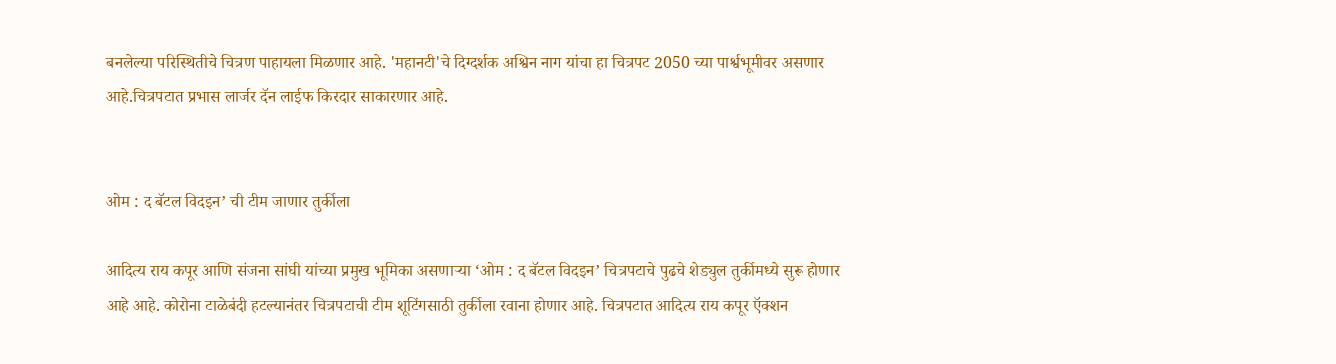बनलेल्या परिस्थितीचे चित्रण पाहायला मिळणार आहे. 'महानटी'चे दिग्दर्शक अश्विन नाग यांचा हा चित्रपट 2050 च्या पार्श्वभूमीवर असणार आहे.चित्रपटात प्रभास लार्जर दॅन लाईफ किरदार साकारणार आहे.


ओम : द बॅटल विदइन’ ची टीम जाणार तुर्कीला

आदित्य राय कपूर आणि संजना सांघी यांच्या प्रमुख भूमिका असणाऱ्या ‘ओम : द बॅटल विदइन’ चित्रपटाचे पुढचे शेड्युल तुर्कीमध्ये सुरू होणार आहे आहे. कोरोना टाळेबंदी हटल्यानंतर चित्रपटाची टीम शूटिंगसाठी तुर्कीला रवाना होणार आहे. चित्रपटात आदित्य राय कपूर ऍक्शन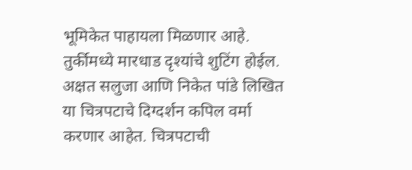भूमिकेत पाहायला मिळणार आहे. तुर्कीमध्ये मारधाड दृश्यांचे शुटिंग होईल. अक्षत सलुजा आणि निकेत पांडे लिखित या चित्रपटाचे दिग्दर्शन कपिल वर्मा करणार आहेत. चित्रपटाची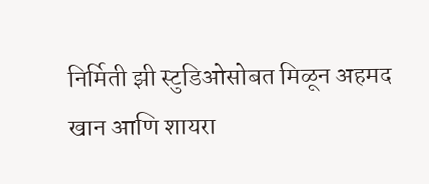निर्मिती झी स्टुडिओसोबत मिळून अहमद खान आणि शायरा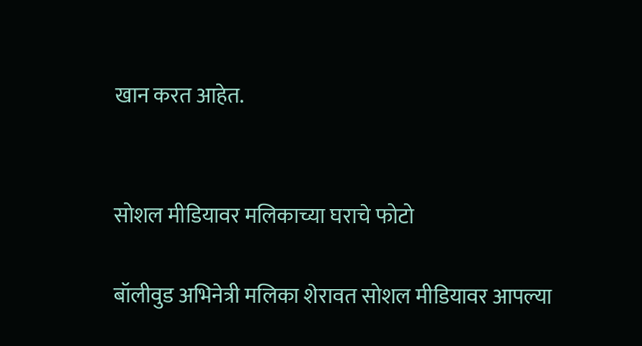खान करत आहेत.


सोशल मीडियावर मलिकाच्या घराचे फोटो

बॉलीवुड अभिनेत्री मलिका शेरावत सोशल मीडियावर आपल्या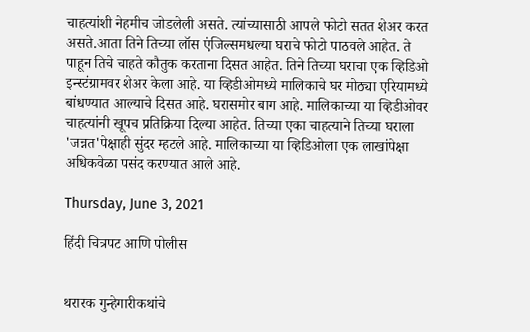चाहत्यांशी नेहमीच जोडलेली असते. त्यांच्यासाठी आपले फोटो सतत शेअर करत असते.आता तिने तिच्या लॉस एंजिल्समधल्या घराचे फोटो पाठवले आहेत. ते पाहून तिचे चाहते कौतुक करताना दिसत आहेत. तिने तिच्या घराचा एक व्हिडिओ इन्स्टंग्रामवर शेअर केला आहे. या व्हिडीओमध्ये मालिकाचे घर मोठ्या एरियामध्ये बांधण्यात आल्याचे दिसत आहे. घरासमोर बाग आहे. मालिकाच्या या व्हिडीओवर चाहत्यांनी खूपच प्रतिक्रिया दिल्या आहेत. तिच्या एका चाहत्याने तिच्या घराला 'जन्नत'पेक्षाही सुंदर म्हटले आहे. मालिकाच्या या व्हिडिओला एक लाखांपेक्षा अधिकवेळा पसंद करण्यात आले आहे.

Thursday, June 3, 2021

हिंदी चित्रपट आणि पोलीस


थरारक गुन्हेगारीकथांचे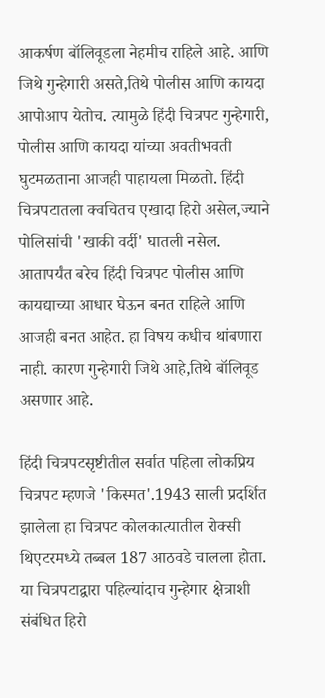आकर्षण बॉलिवूडला नेहमीच राहिले आहे. आणि जिथे गुन्हेगारी असते,तिथे पोलीस आणि कायदा आपोआप येतोच. त्यामुळे हिंदी चित्रपट गुन्हेगारी, पोलीस आणि कायदा यांच्या अवतीभवती घुटमळताना आजही पाहायला मिळतो. हिंदी चित्रपटातला क्वचितच एखादा हिरो असेल,ज्याने पोलिसांची 'खाकी वर्दी' घातली नसेल. आतापर्यंत बरेच हिंदी चित्रपट पोलीस आणि कायद्याच्या आधार घेऊन बनत राहिले आणि आजही बनत आहेत. हा विषय कधीच थांबणारा नाही. कारण गुन्हेगारी जिथे आहे,तिथे बॉलिवूड असणार आहे.

हिंदी चित्रपटसृष्टीतील सर्वात पहिला लोकप्रिय चित्रपट म्हणजे 'किस्मत'.1943 साली प्रदर्शित झालेला हा चित्रपट कोलकात्यातील रोक्सी थिएटरमध्ये तब्बल 187 आठवडे चालला होता. या चित्रपटाद्वारा पहिल्यांदाच गुन्हेगार क्षेत्राशी संबंधित हिरो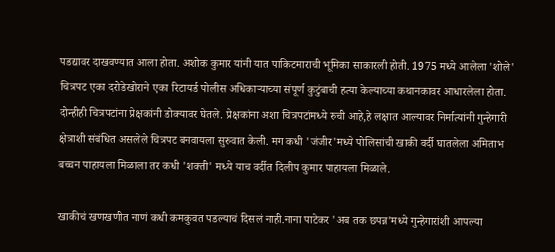पडद्यावर दाखवण्यात आला होता. अशोक कुमार यांनी यात पाकिटमाराची भूमिका साकारली होती. 1975 मध्ये आलेला 'शोले' चित्रपट एका दरोडेखोराने एका रिटायर्ड पोलीस अधिकाऱ्याच्या संपूर्ण कुटुंबाची हत्या केल्याच्या कथानकावर आधारलेला होता. दोन्हीही चित्रपटांना प्रेक्षकांनी डोक्यावर घेतले. प्रेक्षकांना अशा चित्रपटांमध्ये रुची आहे,हे लक्षात आल्यावर निर्मात्यांनी गुन्हेगारी क्षेत्राशी संबंधित असलेले चित्रपट बनवायला सुरुवात केली. मग कधी 'जंजीर'मध्ये पोलिसांची खाकी वर्दी घातलेला अमिताभ बच्चन पाहायला मिळाला तर कधी 'शक्ती' मध्ये याच वर्दीत दिलीप कुमार पाहायला मिळाले.

खाकीचं खणखणीत नाणं कधी कमकुवत पडल्याचं दिसलं नाही.नाना पाटेकर 'अब तक छपन्न'मध्ये गुन्हेगारांशी आपल्या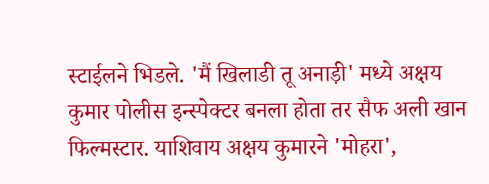स्टाईलने भिडले. 'मैं खिलाडी तू अनाड़ी' मध्ये अक्षय कुमार पोलीस इन्स्पेक्टर बनला होता तर सैफ अली खान फिल्मस्टार. याशिवाय अक्षय कुमारने 'मोहरा',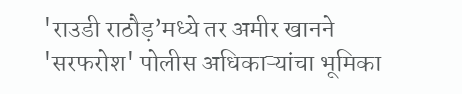'राउडी राठौड़’मध्ये तर अमीर खानने 'सरफरोश' पोलीस अधिकाऱ्यांचा भूमिका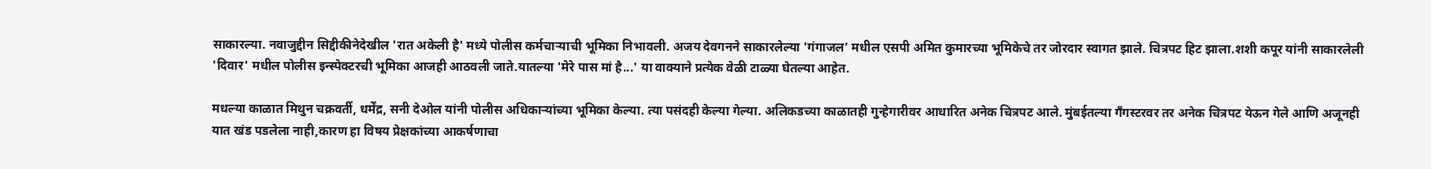साकारल्या. नवाजुद्दीन सिद्दीकीनेदेखील 'रात अकेली है' मध्ये पोलीस कर्मचाऱ्याची भूमिका निभावली. अजय देवगनने साकारलेल्या 'गंगाजल’ मधील एसपी अमित कुमारच्या भूमिकेचे तर जोरदार स्वागत झाले. चित्रपट हिट झाला.शशी कपूर यांनी साकारलेली 'दिवार' मधील पोलीस इन्स्पेक्टरची भूमिका आजही आठवली जाते.यातल्या 'मेरे पास मां है...' या वाक्याने प्रत्येक वेळी टाळ्या घेतल्या आहेत.

मधल्या काळात मिथुन चक्रवर्ती, धर्मेंद्र, सनी देओल यांनी पोलीस अधिकाऱ्यांच्या भूमिका केल्या. त्या पसंदही केल्या गेल्या. अलिकडच्या काळातही गुन्हेगारीवर आधारित अनेक चित्रपट आले. मुंबईतल्या गँगस्टरवर तर अनेक चित्रपट येऊन गेले आणि अजूनही यात खंड पडलेला नाही,कारण हा विषय प्रेक्षकांच्या आकर्षणाचा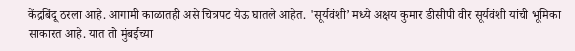केंद्रबिंदू ठरला आहे. आगामी काळातही असे चित्रपट येऊ घातले आहेत. 'सूर्यवंशी’ मध्ये अक्षय कुमार डीसीपी वीर सूर्यवंशी यांची भूमिका साकारत आहे. यात तो मुंबईच्या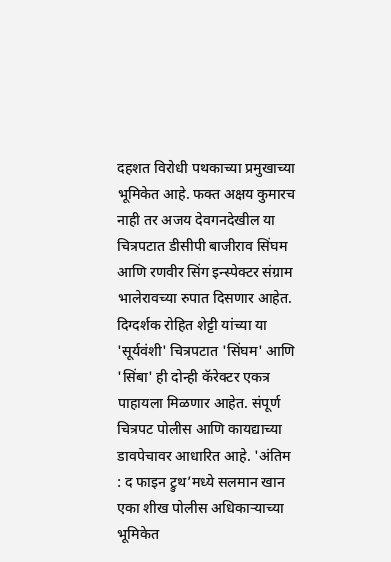दहशत विरोधी पथकाच्या प्रमुखाच्या भूमिकेत आहे. फक्त अक्षय कुमारच नाही तर अजय देवगनदेखील या चित्रपटात डीसीपी बाजीराव सिंघम आणि रणवीर सिंग इन्स्पेक्टर संग्राम भालेरावच्या रुपात दिसणार आहेत. दिग्दर्शक रोहित शेट्टी यांच्या या 'सूर्यवंशी' चित्रपटात 'सिंघम' आणि 'सिंबा' ही दोन्ही कॅरेक्टर एकत्र पाहायला मिळणार आहेत. संपूर्ण चित्रपट पोलीस आणि कायद्याच्या डावपेचावर आधारित आहे. 'अंतिम : द फाइन ट्रुथ’मध्ये सलमान खान एका शीख पोलीस अधिकाऱ्याच्या भूमिकेत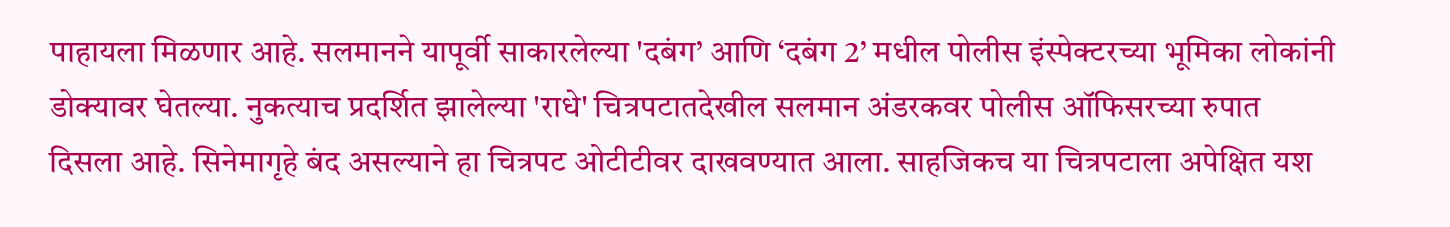पाहायला मिळणार आहे. सलमानने यापूर्वी साकारलेल्या 'दबंग’ आणि ‘दबंग 2’ मधील पोलीस इंस्पेक्टरच्या भूमिका लोकांनी डोक्यावर घेतल्या. नुकत्याच प्रदर्शित झालेल्या 'राधे' चित्रपटातदेखील सलमान अंडरकवर पोलीस ऑफिसरच्या रुपात दिसला आहे. सिनेमागृहे बंद असल्याने हा चित्रपट ओटीटीवर दाखवण्यात आला. साहजिकच या चित्रपटाला अपेक्षित यश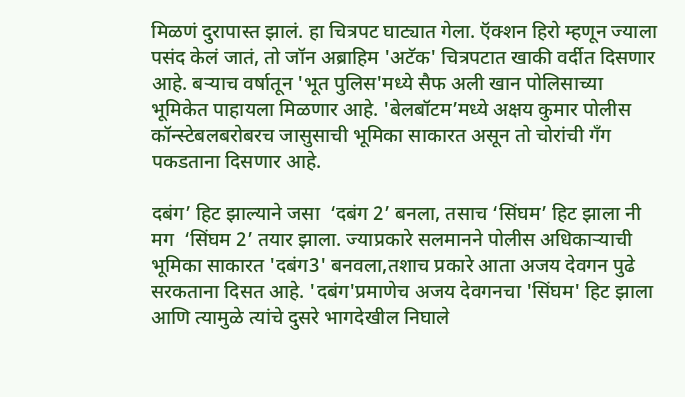मिळणं दुरापास्त झालं. हा चित्रपट घाट्यात गेला. ऍक्शन हिरो म्हणून ज्याला पसंद केलं जातं, तो जॉन अब्राहिम 'अटॅक' चित्रपटात खाकी वर्दीत दिसणार आहे. बऱ्याच वर्षातून 'भूत पुलिस'मध्ये सैफ अली खान पोलिसाच्या भूमिकेत पाहायला मिळणार आहे. 'बेलबॉटम’मध्ये अक्षय कुमार पोलीस कॉन्स्टेबलबरोबरच जासुसाची भूमिका साकारत असून तो चोरांची गँग पकडताना दिसणार आहे.

दबंग’ हिट झाल्याने जसा  ‘दबंग 2’ बनला, तसाच ‘सिंघम’ हिट झाला नी मग  ‘सिंघम 2’ तयार झाला. ज्याप्रकारे सलमानने पोलीस अधिकाऱ्याची भूमिका साकारत 'दबंग3' बनवला,तशाच प्रकारे आता अजय देवगन पुढे सरकताना दिसत आहे. 'दबंग'प्रमाणेच अजय देवगनचा 'सिंघम' हिट झाला आणि त्यामुळे त्यांचे दुसरे भागदेखील निघाले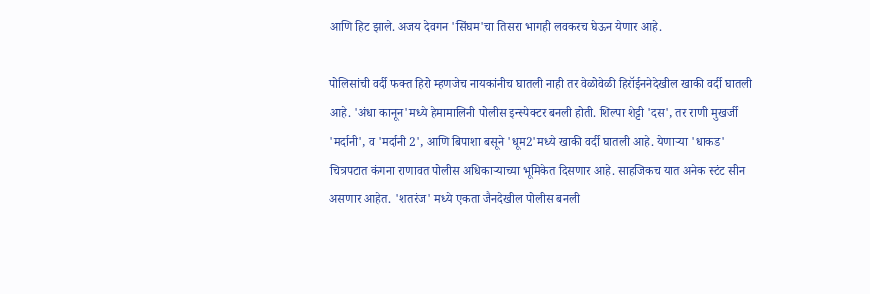आणि हिट झाले. अजय देवगन 'सिंघम'चा तिसरा भागही लवकरच घेऊन येणार आहे.

पोलिसांची वर्दी फक्त हिरो म्हणजेच नायकांनीच घातली नाही तर वेळोवेळी हिरॉईननेदेखील खाकी वर्दी घातली आहे. 'अंधा कानून'मध्ये हेमामालिनी पोलीस इन्स्पेक्टर बनली होती. शिल्पा शेट्टी 'दस', तर राणी मुखर्जी 'मर्दानी', व 'मर्दानी 2', आणि बिपाशा बसूने 'धूम2'मध्ये खाकी वर्दी घातली आहे. येणाऱ्या 'धाकड' चित्रपटात कंगना राणावत पोलीस अधिकाऱ्याच्या भूमिकेत दिसणार आहे. साहजिकच यात अनेक स्टंट सीन असणार आहेत. 'शतरंज' मध्ये एकता जैनदेखील पोलीस बनली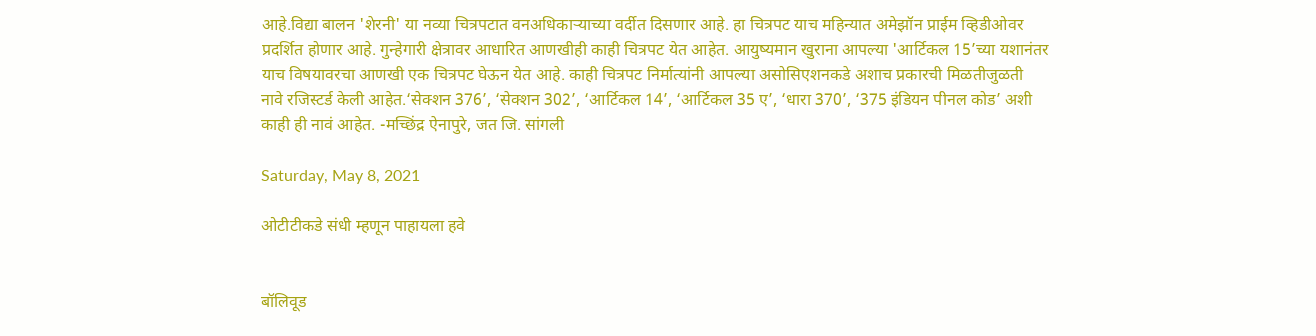आहे.विद्या बालन 'शेरनी' या नव्या चित्रपटात वनअधिकाऱ्याच्या वर्दीत दिसणार आहे. हा चित्रपट याच महिन्यात अमेझॉन प्राईम व्हिडीओवर प्रदर्शित होणार आहे. गुन्हेगारी क्षेत्रावर आधारित आणखीही काही चित्रपट येत आहेत. आयुष्यमान खुराना आपल्या 'आर्टिकल 15’च्या यशानंतर याच विषयावरचा आणखी एक चित्रपट घेऊन येत आहे. काही चित्रपट निर्मात्यांनी आपल्या असोसिएशनकडे अशाच प्रकारची मिळतीजुळती नावे रजिस्टर्ड केली आहेत.‘सेक्शन 376’, ‘सेक्शन 302’, ‘आर्टिकल 14’, ‘आर्टिकल 35 ए’, ‘धारा 370’, ‘375 इंडियन पीनल कोड’ अशी काही ही नावं आहेत. -मच्छिंद्र ऐनापुरे, जत जि. सांगली

Saturday, May 8, 2021

ओटीटीकडे संधी म्हणून पाहायला हवे


बॉलिवूड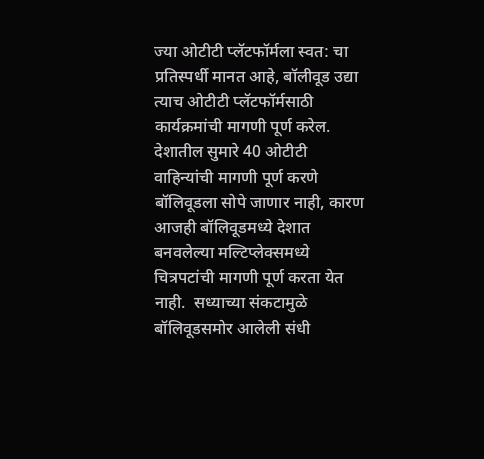ज्या ओटीटी प्लॅटफॉर्मला स्वत: चा प्रतिस्पर्धी मानत आहे, बॉलीवूड उद्या त्याच ओटीटी प्लॅटफॉर्मसाठी कार्यक्रमांची मागणी पूर्ण करेल.  देशातील सुमारे 40 ओटीटी वाहिन्यांची मागणी पूर्ण करणे बॉलिवूडला सोपे जाणार नाही, कारण आजही बॉलिवूडमध्ये देशात बनवलेल्या मल्टिप्लेक्समध्ये चित्रपटांची मागणी पूर्ण करता येत नाही.  सध्याच्या संकटामुळे बॉलिवूडसमोर आलेली संधी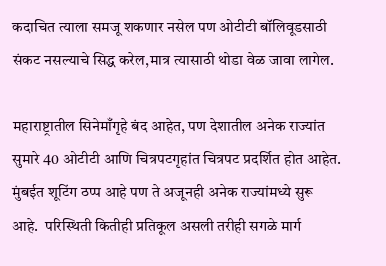कदाचित त्याला समजू शकणार नसेल पण ओटीटी बॉलिवूडसाठी संकट नसल्याचे सिद्ध करेल,मात्र त्यासाठी थोडा वेळ जावा लागेल.

महाराष्ट्रातील सिनेमाँगृहे बंद आहेत, पण देशातील अनेक राज्यांत सुमारे 40 ओटीटी आणि चित्रपटगृहांत चित्रपट प्रदर्शित होत आहेत.  मुंबईत शूटिंग ठप्प आहे पण ते अजूनही अनेक राज्यांमध्ये सुरू आहे.  परिस्थिती कितीही प्रतिकूल असली तरीही सगळे मार्ग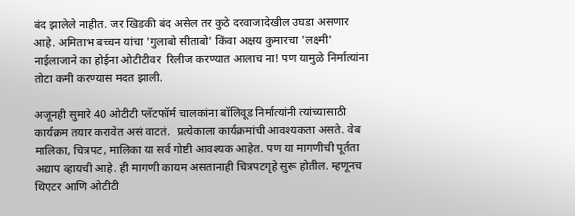बंद झालेले नाहीत. जर खिडकी बंद असेल तर कुठे दरवाजादेखील उघडा असणार आहे. अमिताभ बच्चन यांचा 'गुलाबो सीताबो' किंवा अक्षय कुमारचा 'लक्ष्मी' नाईलाजाने का होईना ओटीटीवर  रिलीज करण्यात आलाच ना! पण यामुळे निर्मात्यांना तोटा कमी करण्यास मदत झाली.

अजूनही सुमारे 40 ओटीटी प्लॅटफॉर्म चालकांना बॉलिवूड निर्मात्यांनी त्यांच्यासाठी कार्यक्रम तयार करावेत असं वाटतं.  प्रत्येकाला कार्यक्रमांची आवश्यकता असते. वेब मालिका, चित्रपट, मालिका या सर्व गोष्टी आवश्यक आहेत. पण या मागणीची पूर्तता अद्याप व्हायची आहे. ही मागणी कायम असतानाही चित्रपटगृहे सुरू होतील. म्हणूनच थिएटर आणि ओटीटी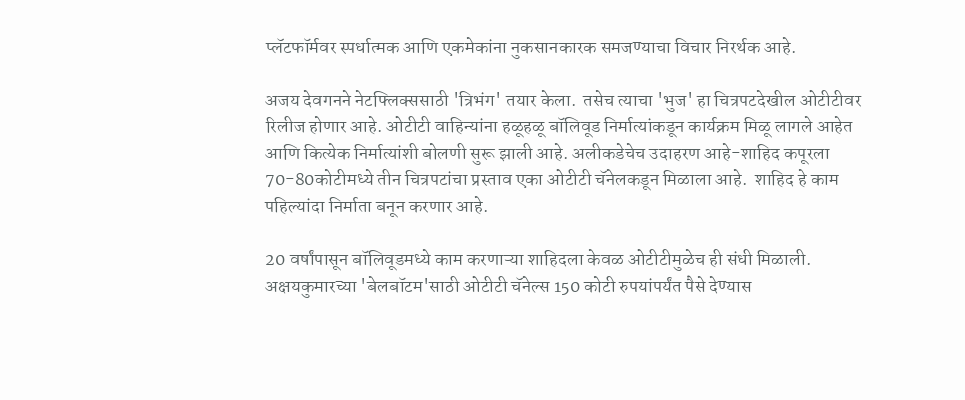प्लॅटफॉर्मवर स्पर्धात्मक आणि एकमेकांना नुकसानकारक समजण्याचा विचार निरर्थक आहे.

अजय देवगनने नेटफ्लिक्ससाठी 'त्रिभंग' तयार केला.  तसेच त्याचा 'भुज' हा चित्रपटदेखील ओटीटीवर रिलीज होणार आहे. ओटीटी वाहिन्यांना हळूहळू बॉलिवूड निर्मात्यांकडून कार्यक्रम मिळू लागले आहेत आणि कित्येक निर्मात्यांशी बोलणी सुरू झाली आहे. अलीकडेचेच उदाहरण आहे-शाहिद कपूरला 70-80कोटीमध्ये तीन चित्रपटांचा प्रस्ताव एका ओटीटी चॅनेलकडून मिळाला आहे.  शाहिद हे काम पहिल्यांदा निर्माता बनून करणार आहे.

20 वर्षांपासून बॉलिवूडमध्ये काम करणाऱ्या शाहिदला केवळ ओटीटीमुळेच ही संधी मिळाली. अक्षयकुमारच्या 'बेलबॉटम'साठी ओटीटी चॅनेल्स 150 कोटी रुपयांपर्यंत पैसे देण्यास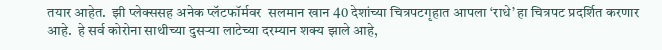तयार आहेत.  झी प्लेक्ससह अनेक प्लॅटफॉर्मवर  सलमान खान 40 देशांच्या चित्रपटगृहात आपला ‘राधे’ हा चित्रपट प्रदर्शित करणार आहे.  हे सर्व कोरोना साथीच्या दुसर्‍या लाटेच्या दरम्यान शक्य झाले आहे,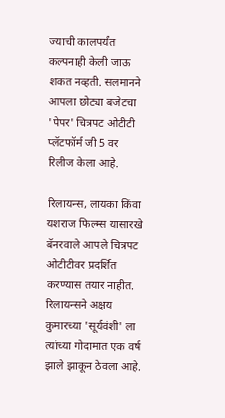ज्याची कालपर्यंत कल्पनाही केली जाऊ शकत नव्हती. सलमानने आपला छोट्या बजेटचा 'पेपर' चित्रपट ओटीटी प्लॅटफॉर्म जी 5 वर रिलीज केला आहे.

रिलायन्स, लायका किंवा यशराज फिल्म्स यासारखे बॅनरवाले आपले चित्रपट ओटीटीवर प्रदर्शित करण्यास तयार नाहीत.  रिलायन्सने अक्षय कुमारच्या 'सूर्यवंशी' ला त्यांच्या गोदामात एक वर्ष झाले झाकून ठेवला आहे.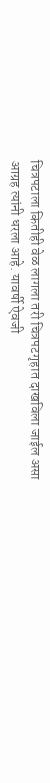चित्रपटाला कितीही वेळ लागला तरी चित्रपटगृहात दाखविला जाईल असा आग्रह त्यांनी धरला आहे. यावर्षी ऐवजी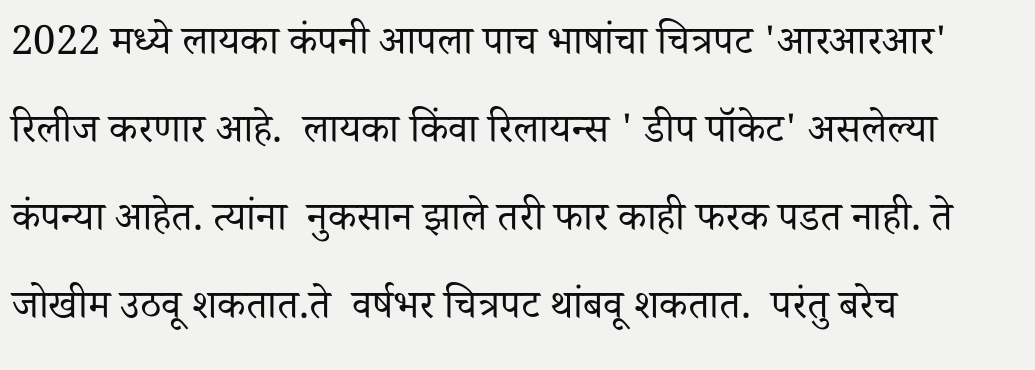2022 मध्ये लायका कंपनी आपला पाच भाषांचा चित्रपट 'आरआरआर' रिलीज करणार आहे.  लायका किंवा रिलायन्स ' डीप पॉकेट' असलेल्या कंपन्या आहेत. त्यांना  नुकसान झाले तरी फार काही फरक पडत नाही. ते जोखीम उठवू शकतात.ते  वर्षभर चित्रपट थांबवू शकतात.  परंतु बरेच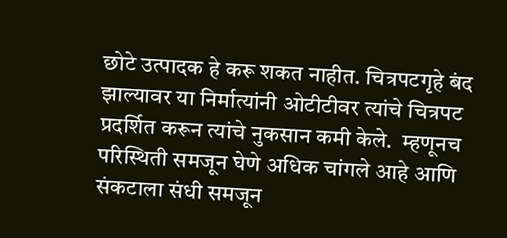छोटे उत्पादक हे करू शकत नाहीत. चित्रपटगृहे बंद झाल्यावर या निर्मात्यांनी ओटीटीवर त्यांचे चित्रपट प्रदर्शित करून त्यांचे नुकसान कमी केले.  म्हणूनच परिस्थिती समजून घेणे अधिक चांगले आहे आणि संकटाला संधी समजून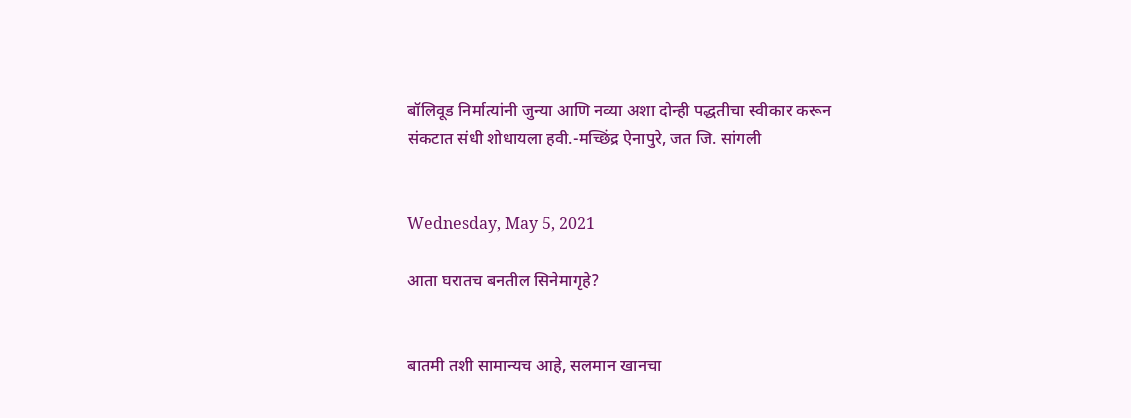बॉलिवूड निर्मात्यांनी जुन्या आणि नव्या अशा दोन्ही पद्धतीचा स्वीकार करून संकटात संधी शोधायला हवी.-मच्छिंद्र ऐनापुरे, जत जि. सांगली


Wednesday, May 5, 2021

आता घरातच बनतील सिनेमागृहे?


बातमी तशी सामान्यच आहे, सलमान खानचा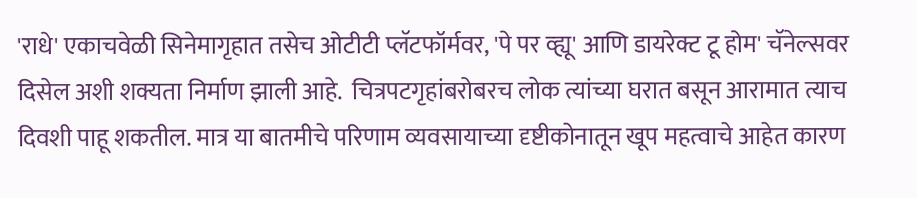'राधे' एकाचवेळी सिनेमागृहात तसेच ओटीटी प्लॅटफॉर्मवर, 'पे पर व्ह्यू' आणि डायरेक्ट टू होम' चॅनेल्सवर दिसेल अशी शक्यता निर्माण झाली आहे.  चित्रपटगृहांबरोबरच लोक त्यांच्या घरात बसून आरामात त्याच दिवशी पाहू शकतील. मात्र या बातमीचे परिणाम व्यवसायाच्या दृष्टीकोनातून खूप महत्वाचे आहेत कारण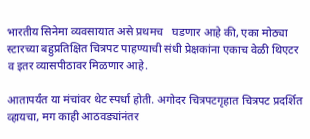भारतीय सिनेमा व्यवसायात असे प्रथमच   घडणार आहे की, एका मोठ्या स्टारच्या बहुप्रतिक्षित चित्रपट पाहण्याची संधी प्रेक्षकांना एकाच वेळी थिएटर व इतर व्यासपीठावर मिळणार आहे.

आतापर्यंत या मंचांवर थेट स्पर्धा होती. अगोदर चित्रपटगृहात चित्रपट प्रदर्शित व्हायचा, मग काही आठवड्यांनंतर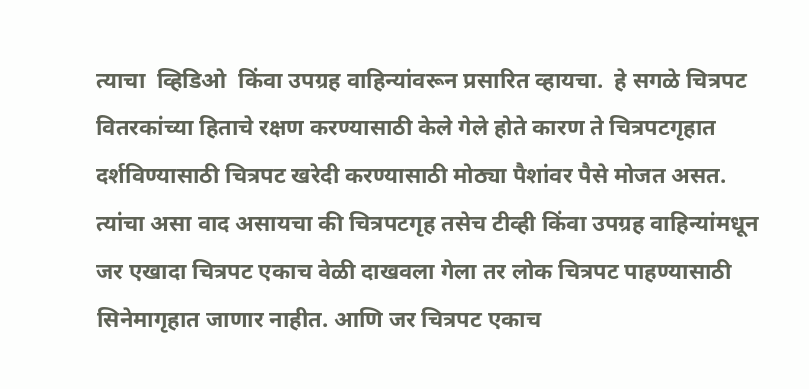त्याचा  व्हिडिओ  किंवा उपग्रह वाहिन्यांवरून प्रसारित व्हायचा.  हे सगळे चित्रपट वितरकांच्या हिताचे रक्षण करण्यासाठी केले गेले होते कारण ते चित्रपटगृहात दर्शविण्यासाठी चित्रपट खरेदी करण्यासाठी मोठ्या पैशांवर पैसे मोजत असत.  त्यांचा असा वाद असायचा की चित्रपटगृह तसेच टीव्ही किंवा उपग्रह वाहिन्यांमधून जर एखादा चित्रपट एकाच वेळी दाखवला गेला तर लोक चित्रपट पाहण्यासाठी सिनेमागृहात जाणार नाहीत. आणि जर चित्रपट एकाच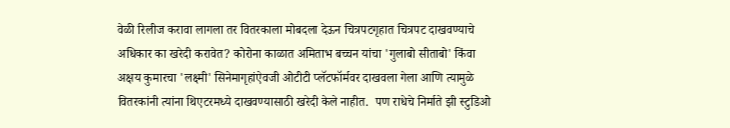वेळी रिलीज करावा लागला तर वितरकाला मोबदला देऊन चित्रपटगृहात चित्रपट दाखवण्याचे अधिकार का खरेदी करावेत? कोरोना काळात अमिताभ बच्चन यांचा 'गुलाबो सीताबो' किंवा अक्षय कुमारचा 'लक्ष्मी' सिनेमागृहांऐवजी ओटीटी प्लॅटफॉर्मवर दाखवला गेला आणि त्यामुळे वितरकांनी त्यांना थिएटरमध्ये दाखवण्यासाठी खरेदी केले नाहीत.  पण राधेचे निर्माते झी स्टुडिओ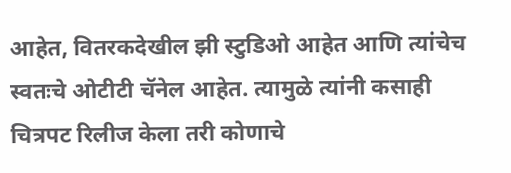आहेत, वितरकदेखील झी स्टुडिओ आहेत आणि त्यांचेच स्वतःचे ओटीटी चॅनेल आहेत. त्यामुळे त्यांनी कसाही चित्रपट रिलीज केला तरी कोणाचे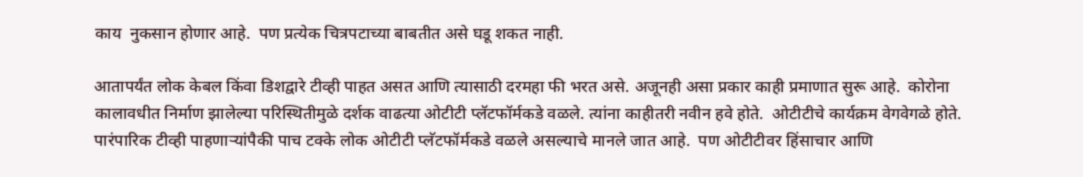काय  नुकसान होणार आहे.  पण प्रत्येक चित्रपटाच्या बाबतीत असे घडू शकत नाही.

आतापर्यंत लोक केबल किंवा डिशद्वारे टीव्ही पाहत असत आणि त्यासाठी दरमहा फी भरत असे. अजूनही असा प्रकार काही प्रमाणात सुरू आहे.  कोरोना कालावधीत निर्माण झालेल्या परिस्थितीमुळे दर्शक वाढत्या ओटीटी प्लॅटफॉर्मकडे वळले. त्यांना काहीतरी नवीन हवे होते.  ओटीटीचे कार्यक्रम वेगवेगळे होते.  पारंपारिक टीव्ही पाहणाऱ्यांपैकी पाच टक्के लोक ओटीटी प्लॅटफॉर्मकडे वळले असल्याचे मानले जात आहे.  पण ओटीटीवर हिंसाचार आणि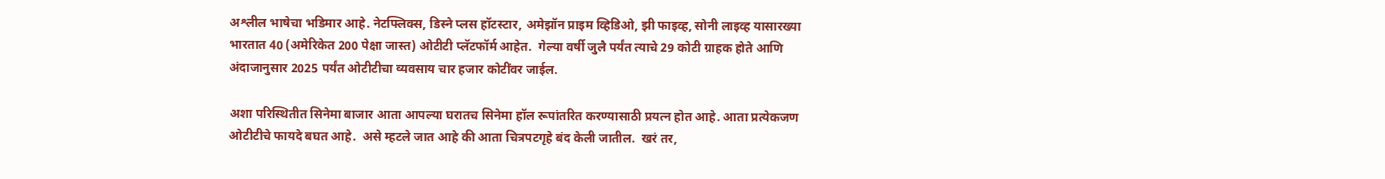अश्लील भाषेचा भडिमार आहे. नेटफ्लिक्स, डिस्ने प्लस हॉटस्टार, अमेझॉन प्राइम व्हिडिओ, झी फाइव्ह, सोनी लाइव्ह यासारख्या भारतात 40 (अमेरिकेत 200 पेक्षा जास्त) ओटीटी प्लॅटफॉर्म आहेत.  गेल्या वर्षी जुलै पर्यंत त्याचे 29 कोटी ग्राहक होते आणि अंदाजानुसार 2025 पर्यंत ओटीटीचा व्यवसाय चार हजार कोटींवर जाईल.

अशा परिस्थितीत सिनेमा बाजार आता आपल्या घरातच सिनेमा हॉल रूपांतरित करण्यासाठी प्रयत्न होत आहे. आता प्रत्येकजण ओटीटीचे फायदे बघत आहे.  असे म्हटले जात आहे की आता चित्रपटगृहे बंद केली जातील.  खरं तर,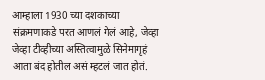आम्हाला 1930 च्या दशकाच्या संक्रमणाकडे परत आणलं गेलं आहे, जेव्हा जेव्हा टीव्हीच्या अस्तित्वामुळे सिनेमागृहं आता बंद होतील असं म्हटलं जात होतं.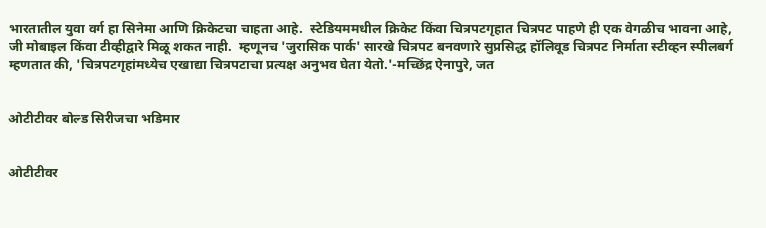भारतातील युवा वर्ग हा सिनेमा आणि क्रिकेटचा चाहता आहे.  स्टेडियममधील क्रिकेट किंवा चित्रपटगृहात चित्रपट पाहणे ही एक वेगळीच भावना आहे, जी मोबाइल किंवा टीव्हीद्वारे मिळू शकत नाही.  म्हणूनच 'जुरासिक पार्क' सारखे चित्रपट बनवणारे सुप्रसिद्ध हॉलिवूड चित्रपट निर्माता स्टीव्हन स्पीलबर्ग म्हणतात की, 'चित्रपटगृहांमध्येच एखाद्या चित्रपटाचा प्रत्यक्ष अनुभव घेता येतो.'-मच्छिंद्र ऐनापुरे, जत


ओटीटीवर बोल्ड सिरीजचा भडिमार


ओटीटीवर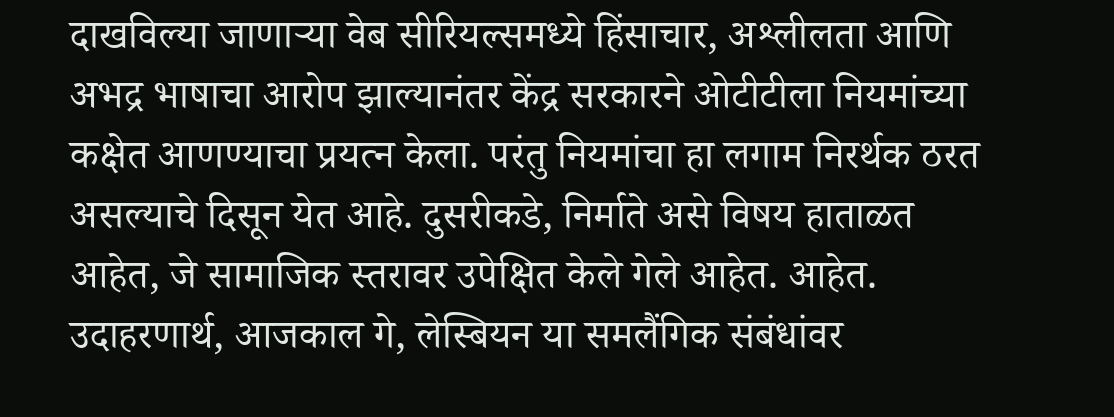दाखविल्या जाणाऱ्या वेब सीरियल्समध्ये हिंसाचार, अश्लीलता आणि अभद्र भाषाचा आरोप झाल्यानंतर केंद्र सरकारने ओटीटीला नियमांच्या कक्षेत आणण्याचा प्रयत्न केला. परंतु नियमांचा हा लगाम निरर्थक ठरत असल्याचे दिसून येत आहे. दुसरीकडे, निर्माते असे विषय हाताळत आहेत, जे सामाजिक स्तरावर उपेक्षित केले गेले आहेत. आहेत.  उदाहरणार्थ, आजकाल गे, लेस्बियन या समलैंगिक संबंधांवर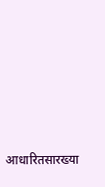आधारितसारख्या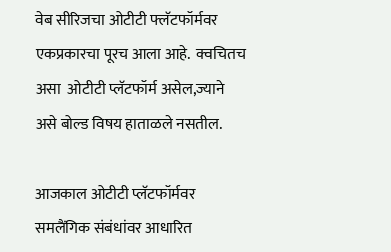वेब सीरिजचा ओटीटी फ्लॅटफॉर्मवर एकप्रकारचा पूरच आला आहे.  क्वचितच असा  ओटीटी प्लॅटफॉर्म असेल,ज्याने असे बोल्ड विषय हाताळले नसतील.

आजकाल ओटीटी प्लॅटफॉर्मवर समलैंगिक संबंधांवर आधारित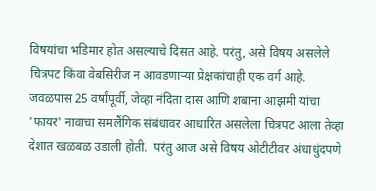विषयांचा भडिमार होत असल्याचे दिसत आहे. परंतु, असे विषय असलेले चित्रपट किंवा वेबसिरीज न आवडणाऱ्या प्रेक्षकांचाही एक वर्ग आहे. जवळपास 25 वर्षांपूर्वी, जेव्हा नंदिता दास आणि शबाना आझमी यांचा 'फायर' नावाचा समलैंगिक संबंधावर आधारित असलेला चित्रपट आला तेव्हा  देशात खळबळ उडाली होती.  परंतु आज असे विषय ओटीटीवर अंधाधुंदपणे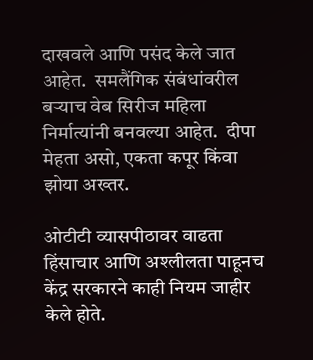दाखवले आणि पसंद केले जात आहेत.  समलैंगिक संबंधांवरील बर्‍याच वेब सिरीज महिला निर्मात्यांनी बनवल्या आहेत.  दीपा मेहता असो, एकता कपूर किंवा झोया अख्तर.

ओटीटी व्यासपीठावर वाढता हिंसाचार आणि अश्लीलता पाहूनच केंद्र सरकारने काही नियम जाहीर केले होते.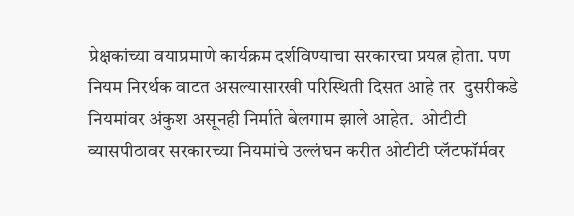प्रेक्षकांच्या वयाप्रमाणे कार्यक्रम दर्शविण्याचा सरकारचा प्रयत्न होता. पण नियम निरर्थक वाटत असल्यासारखी परिस्थिती दिसत आहे तर  दुसरीकडे नियमांवर अंकुश असूनही निर्माते बेलगाम झाले आहेत.  ओटीटी व्यासपीठावर सरकारच्या नियमांचे उल्लंघन करीत ओटीटी प्लॅटफॉर्मवर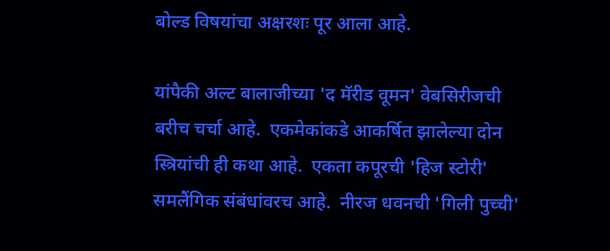बोल्ड विषयांचा अक्षरशः पूर आला आहे.

यांपैकी अल्ट बालाजीच्या 'द मॅरीड वूमन' वेबसिरीजची बरीच चर्चा आहे.  एकमेकांकडे आकर्षित झालेल्या दोन स्त्रियांची ही कथा आहे.  एकता कपूरची 'हिज स्टोरी' समलैंगिक संबंधांवरच आहे.  नीरज धवनची 'गिली पुच्ची'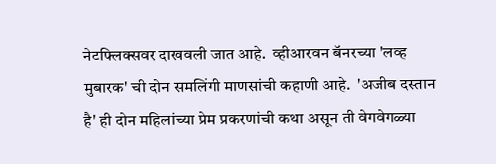नेटफ्लिक्सवर दाखवली जात आहे.  व्हीआरवन बॅनरच्या 'लव्ह मुबारक' ची दोन समलिंगी माणसांची कहाणी आहे.  'अजीब दस्तान है' ही दोन महिलांच्या प्रेम प्रकरणांची कथा असून ती वेगवेगळ्या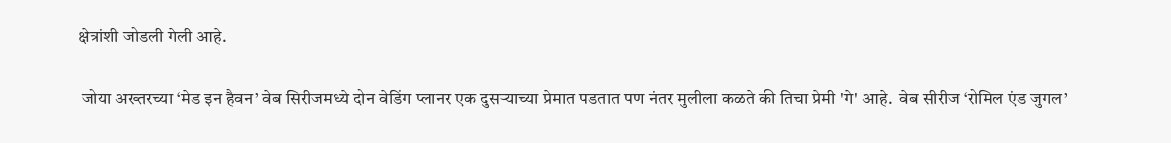क्षेत्रांशी जोडली गेली आहे.

 जोया अख्तरच्या ‘मेड इन हैवन’ वेब सिरीजमध्ये दोन वेडिंग प्लानर एक दुसऱ्याच्या प्रेमात पडतात पण नंतर मुलीला कळते की तिचा प्रेमी 'गे' आहे.  वेब सीरीज ‘रोमिल एंड जुगल’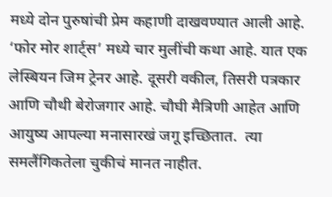मध्ये दोन पुरुषांची प्रेम कहाणी दाखवण्यात आली आहे. ‘फोर मोर शार्ट्स’ मध्ये चार मुलींची कथा आहे. यात एक लेस्बियन जिम ट्रेनर आहे. दूसरी वकील, तिसरी पत्रकार आणि चौथी बेरोजगार आहे. चौघी मैत्रिणी आहेत आणि आयुष्य आपल्या मनासारखं जगू इच्छितात.  त्या समलैंगिकतेला चुकीचं मानत नाहीत.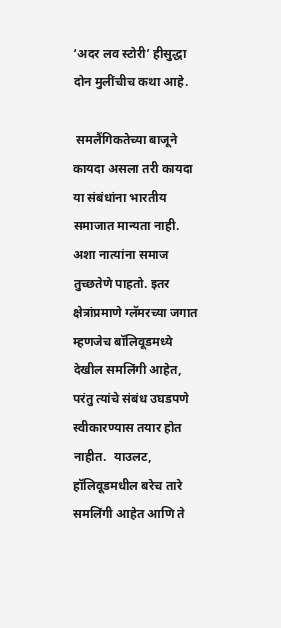‘अदर लव स्टोरी’ हीसुद्धा दोन मुलींचीच कथा आहे.

 समलैंगिकतेच्या बाजूने कायदा असला तरी कायदा या संबंधांना भारतीय समाजात मान्यता नाही. अशा नात्यांना समाज तुच्छतेणे पाहतो. इतर क्षेत्रांप्रमाणे ग्लॅमरच्या जगात म्हणजेच बॉलिवूडमध्ये देखील समलिंगी आहेत, परंतु त्यांचे संबंध उघडपणे स्वीकारण्यास तयार होत नाहीत.  याउलट, हॉलिवूडमधील बरेच तारे समलिंगी आहेत आणि ते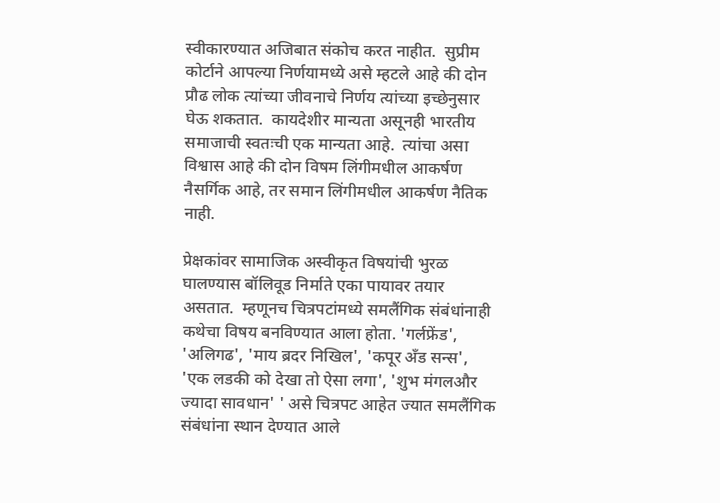स्वीकारण्यात अजिबात संकोच करत नाहीत.  सुप्रीम कोर्टाने आपल्या निर्णयामध्ये असे म्हटले आहे की दोन प्रौढ लोक त्यांच्या जीवनाचे निर्णय त्यांच्या इच्छेनुसार घेऊ शकतात.  कायदेशीर मान्यता असूनही भारतीय समाजाची स्वतःची एक मान्यता आहे.  त्यांचा असा विश्वास आहे की दोन विषम लिंगीमधील आकर्षण नैसर्गिक आहे, तर समान लिंगीमधील आकर्षण नैतिक नाही.

प्रेक्षकांवर सामाजिक अस्वीकृत विषयांची भुरळ घालण्यास बॉलिवूड निर्माते एका पायावर तयार असतात.  म्हणूनच चित्रपटांमध्ये समलैंगिक संबंधांनाही कथेचा विषय बनविण्यात आला होता. 'गर्लफ्रेंड', 'अलिगढ', 'माय ब्रदर निखिल', 'कपूर अँड सन्स', 'एक लडकी को देखा तो ऐसा लगा', 'शुभ मंगलऔर ज्यादा सावधान' ' असे चित्रपट आहेत ज्यात समलैंगिक संबंधांना स्थान देण्यात आले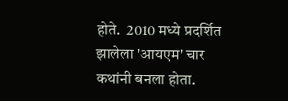होते.  2010 मध्ये प्रदर्शित झालेला 'आयएम' चार कथांनी बनला होता.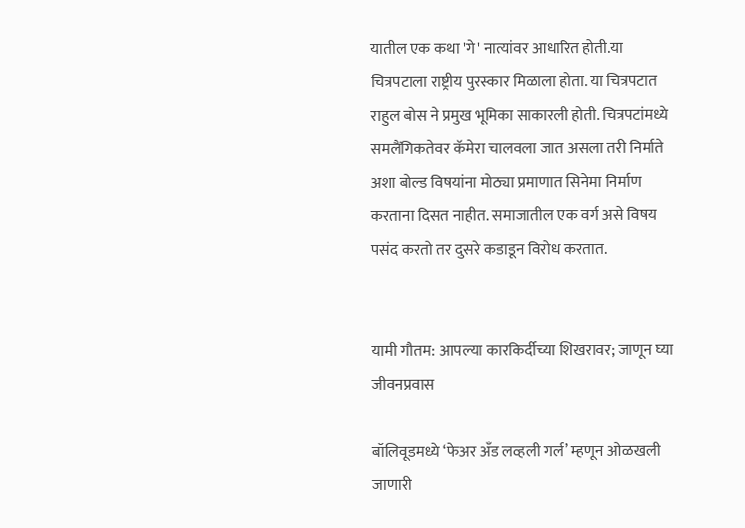यातील एक कथा 'गे' नात्यांवर आधारित होती.या चित्रपटाला राष्ट्रीय पुरस्कार मिळाला होता. या चित्रपटात राहुल बोस ने प्रमुख भूमिका साकारली होती. चित्रपटांमध्ये समलैंगिकतेवर कॅमेरा चालवला जात असला तरी निर्माते अशा बोल्ड विषयांना मोठ्या प्रमाणात सिनेमा निर्माण करताना दिसत नाहीत. समाजातील एक वर्ग असे विषय पसंद करतो तर दुसरे कडाडून विरोध करतात.


यामी गौतम: आपल्या कारकिर्दीच्या शिखरावर; जाणून घ्या जीवनप्रवास

बॉलिवूडमध्ये ‘फेअर अँड लव्हली गर्ल’ म्हणून ओळखली जाणारी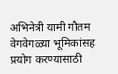अभिनेत्री यामी गौतम वेगवेगळ्या भूमिकांसह प्रयोग करण्यासाठी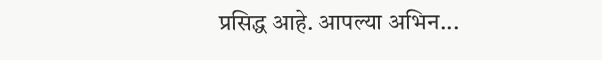प्रसिद्ध आहे. आपल्या अभिन...